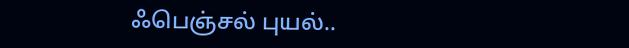ஃபெஞ்சல் புயல்..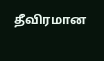தீவிரமான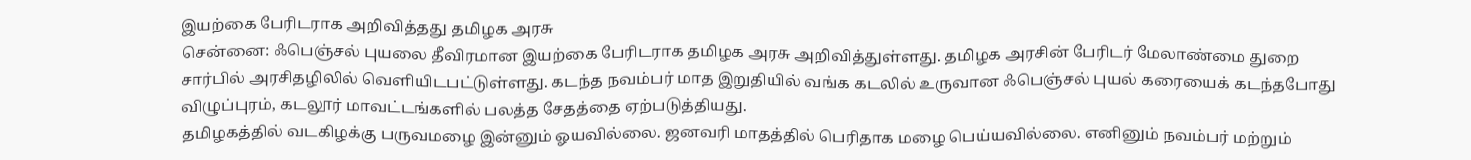இயற்கை பேரிடராக அறிவித்தது தமிழக அரசு
சென்னை: ஃபெஞ்சல் புயலை தீவிரமான இயற்கை பேரிடராக தமிழக அரசு அறிவித்துள்ளது. தமிழக அரசின் பேரிடர் மேலாண்மை துறை சார்பில் அரசிதழிலில் வெளியிடபட்டுள்ளது. கடந்த நவம்பர் மாத இறுதியில் வங்க கடலில் உருவான ஃபெஞ்சல் புயல் கரையைக் கடந்தபோது விழுப்புரம், கடலூர் மாவட்டங்களில் பலத்த சேதத்தை ஏற்படுத்தியது.
தமிழகத்தில் வடகிழக்கு பருவமழை இன்னும் ஓயவில்லை. ஜனவரி மாதத்தில் பெரிதாக மழை பெய்யவில்லை. எனினும் நவம்பர் மற்றும்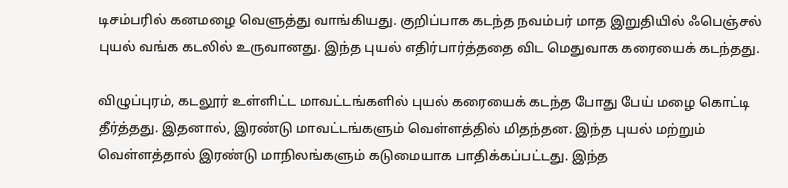டிசம்பரில் கனமழை வெளுத்து வாங்கியது. குறிப்பாக கடந்த நவம்பர் மாத இறுதியில் ஃபெஞ்சல் புயல் வங்க கடலில் உருவானது. இந்த புயல் எதிர்பார்த்ததை விட மெதுவாக கரையைக் கடந்தது.

விழுப்புரம், கடலூர் உள்ளிட்ட மாவட்டங்களில் புயல் கரையைக் கடந்த போது பேய் மழை கொட்டி தீர்த்தது. இதனால், இரண்டு மாவட்டங்களும் வெள்ளத்தில் மிதந்தன. இந்த புயல் மற்றும் வெள்ளத்தால் இரண்டு மாநிலங்களும் கடுமையாக பாதிக்கப்பட்டது. இந்த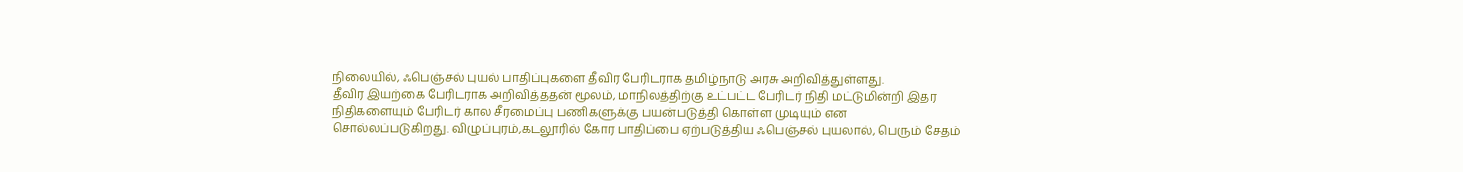நிலையில், ஃபெஞ்சல் புயல் பாதிப்புகளை தீவிர பேரிடராக தமிழ்நாடு அரசு அறிவித்துள்ளது.
தீவிர இயற்கை பேரிடராக அறிவித்ததன் மூலம், மாநிலத்திற்கு உட்பட்ட பேரிடர் நிதி மட்டுமின்றி இதர நிதிகளையும் பேரிடர் கால சீரமைப்பு பணிகளுக்கு பயன்படுத்தி கொள்ள முடியும் என சொல்லப்படுகிறது. விழுப்புரம்,கடலூரில் கோர பாதிப்பை ஏற்படுத்திய ஃபெஞ்சல் புயலால், பெரும் சேதம்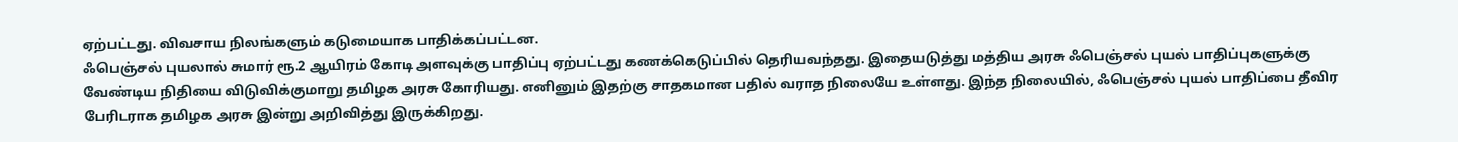ஏற்பட்டது. விவசாய நிலங்களும் கடுமையாக பாதிக்கப்பட்டன.
ஃபெஞ்சல் புயலால் சுமார் ரூ.2 ஆயிரம் கோடி அளவுக்கு பாதிப்பு ஏற்பட்டது கணக்கெடுப்பில் தெரியவந்தது. இதையடுத்து மத்திய அரசு ஃபெஞ்சல் புயல் பாதிப்புகளுக்கு வேண்டிய நிதியை விடுவிக்குமாறு தமிழக அரசு கோரியது. எனினும் இதற்கு சாதகமான பதில் வராத நிலையே உள்ளது. இந்த நிலையில், ஃபெஞ்சல் புயல் பாதிப்பை தீவிர பேரிடராக தமிழக அரசு இன்று அறிவித்து இருக்கிறது.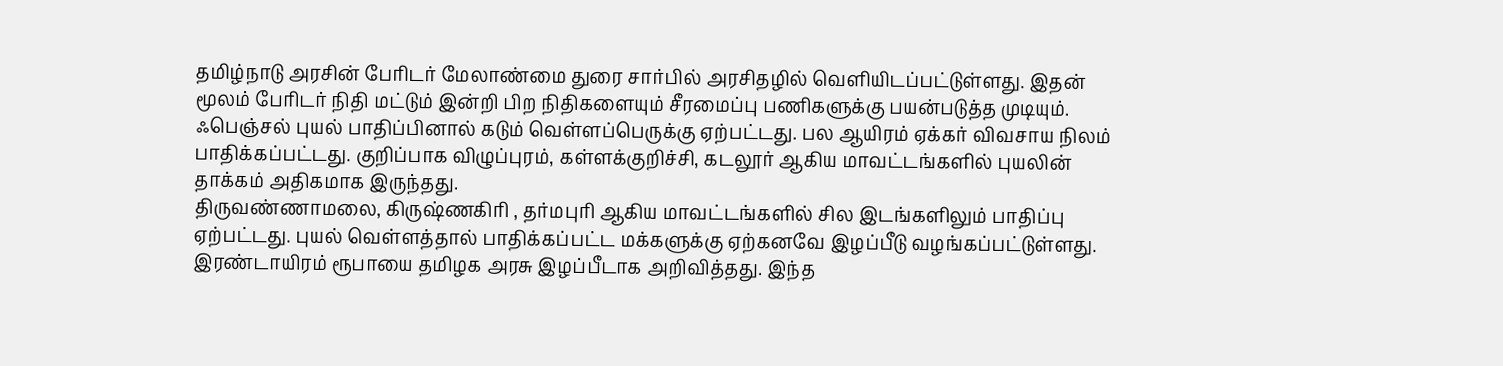தமிழ்நாடு அரசின் பேரிடர் மேலாண்மை துரை சார்பில் அரசிதழில் வெளியிடப்பட்டுள்ளது. இதன் மூலம் பேரிடர் நிதி மட்டும் இன்றி பிற நிதிகளையும் சீரமைப்பு பணிகளுக்கு பயன்படுத்த முடியும். ஃபெஞ்சல் புயல் பாதிப்பினால் கடும் வெள்ளப்பெருக்கு ஏற்பட்டது. பல ஆயிரம் ஏக்கர் விவசாய நிலம் பாதிக்கப்பட்டது. குறிப்பாக விழுப்புரம், கள்ளக்குறிச்சி, கடலூர் ஆகிய மாவட்டங்களில் புயலின் தாக்கம் அதிகமாக இருந்தது.
திருவண்ணாமலை, கிருஷ்ணகிரி , தர்மபுரி ஆகிய மாவட்டங்களில் சில இடங்களிலும் பாதிப்பு ஏற்பட்டது. புயல் வெள்ளத்தால் பாதிக்கப்பட்ட மக்களுக்கு ஏற்கனவே இழப்பீடு வழங்கப்பட்டுள்ளது. இரண்டாயிரம் ரூபாயை தமிழக அரசு இழப்பீடாக அறிவித்தது. இந்த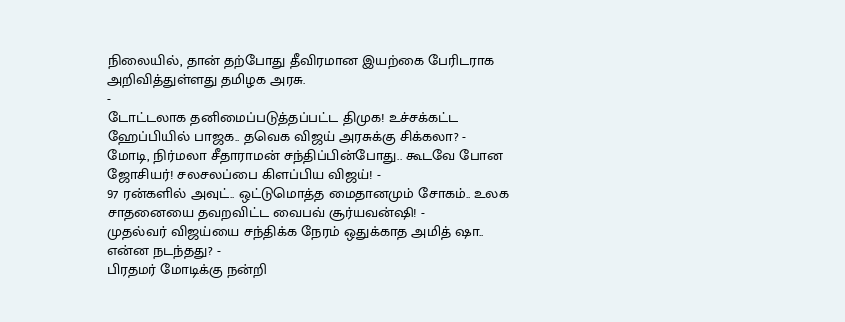நிலையில், தான் தற்போது தீவிரமான இயற்கை பேரிடராக அறிவித்துள்ளது தமிழக அரசு.
-
டோட்டலாக தனிமைப்படுத்தப்பட்ட திமுக! உச்சக்கட்ட ஹேப்பியில் பாஜக.. தவெக விஜய் அரசுக்கு சிக்கலா? -
மோடி, நிர்மலா சீதாராமன் சந்திப்பின்போது.. கூடவே போன ஜோசியர்! சலசலப்பை கிளப்பிய விஜய்! -
97 ரன்களில் அவுட்.. ஒட்டுமொத்த மைதானமும் சோகம்.. உலக சாதனையை தவறவிட்ட வைபவ் சூர்யவன்ஷி! -
முதல்வர் விஜய்யை சந்திக்க நேரம் ஒதுக்காத அமித் ஷா.. என்ன நடந்தது? -
பிரதமர் மோடிக்கு நன்றி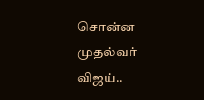சொன்ன முதல்வர் விஜய்..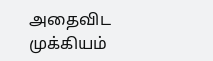அதைவிட முக்கியம்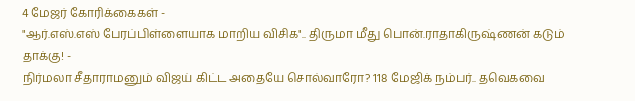4 மேஜர் கோரிக்கைகள் -
"ஆர்.எஸ்.எஸ் பேரப்பிள்ளையாக மாறிய விசிக".. திருமா மீது பொன்.ராதாகிருஷ்ணன் கடும் தாக்கு! -
நிர்மலா சீதாராமனும் விஜய் கிட்ட அதையே சொல்வாரோ? 118 மேஜிக் நம்பர்.. தவெகவை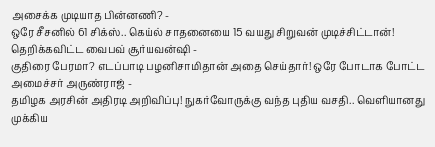அசைக்க முடியாத பின்னணி? -
ஒரே சீசனில் 61 சிக்ஸ்.. கெய்ல் சாதனையை 15 வயது சிறுவன் முடிச்சிட்டான்! தெறிக்கவிட்ட வைபவ் சூர்யவன்ஷி -
குதிரை பேரமா? எடப்பாடி பழனிசாமிதான் அதை செய்தார்! ஒரே போடாக போட்ட அமைச்சர் அருண்ராஜ் -
தமிழக அரசின் அதிரடி அறிவிப்பு! நுகர்வோருக்கு வந்த புதிய வசதி.. வெளியானது முக்கிய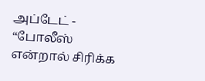அப்டேட் -
“போலீஸ் என்றால் சிரிக்க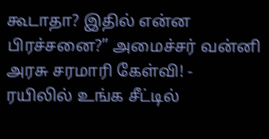கூடாதா? இதில் என்ன பிரச்சனை?” அமைச்சர் வன்னி அரசு சரமாரி கேள்வி! -
ரயிலில் உங்க சீட்டில்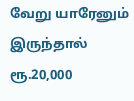வேறு யாரேனும் இருந்தால் ரூ.20,000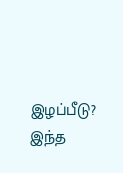இழப்பீடு? இந்த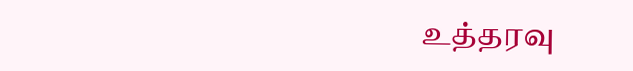உத்தரவு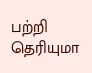பற்றி தெரியுமா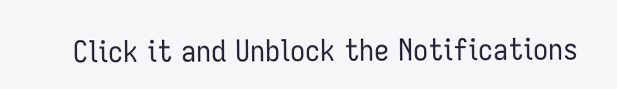Click it and Unblock the Notifications